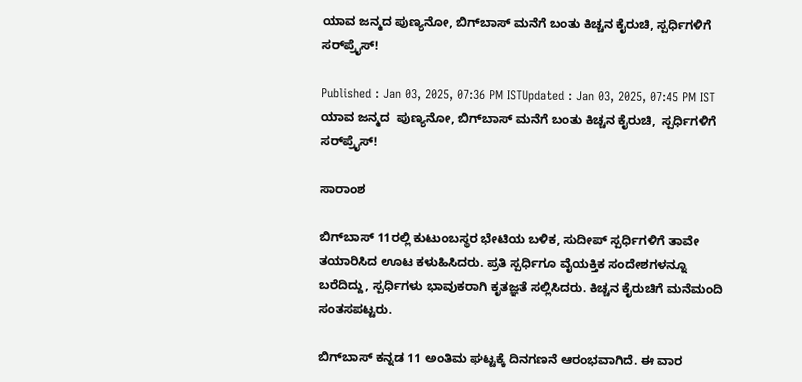ಯಾವ ಜನ್ಮದ ಪುಣ್ಯನೋ, ಬಿಗ್‌ಬಾಸ್ ಮನೆಗೆ ಬಂತು ಕಿಚ್ಚನ ಕೈರುಚಿ, ಸ್ಪರ್ಧಿಗಳಿಗೆ ಸರ್‌ಪ್ರೈಸ್‌!

Published : Jan 03, 2025, 07:36 PM ISTUpdated : Jan 03, 2025, 07:45 PM IST
ಯಾವ ಜನ್ಮದ  ಪುಣ್ಯನೋ, ಬಿಗ್‌ಬಾಸ್ ಮನೆಗೆ ಬಂತು ಕಿಚ್ಚನ ಕೈರುಚಿ,  ಸ್ಪರ್ಧಿಗಳಿಗೆ  ಸರ್‌ಪ್ರೈಸ್‌!

ಸಾರಾಂಶ

ಬಿಗ್‌ಬಾಸ್‌ 11ರಲ್ಲಿ ಕುಟುಂಬಸ್ಥರ ಭೇಟಿಯ ಬಳಿಕ, ಸುದೀಪ್‌ ಸ್ಪರ್ಧಿಗಳಿಗೆ ತಾವೇ ತಯಾರಿಸಿದ ಊಟ ಕಳುಹಿಸಿದರು. ಪ್ರತಿ ಸ್ಪರ್ಧಿಗೂ ವೈಯಕ್ತಿಕ ಸಂದೇಶಗಳನ್ನೂ ಬರೆದಿದ್ದು, ಸ್ಪರ್ಧಿಗಳು ಭಾವುಕರಾಗಿ ಕೃತಜ್ಞತೆ ಸಲ್ಲಿಸಿದರು. ಕಿಚ್ಚನ ಕೈರುಚಿಗೆ ಮನೆಮಂದಿ ಸಂತಸಪಟ್ಟರು.

ಬಿಗ್‌ಬಾಸ್ ಕನ್ನಡ 11 ಅಂತಿಮ ಘಟ್ಟಕ್ಕೆ ದಿನಗಣನೆ ಆರಂಭವಾಗಿದೆ. ಈ ವಾರ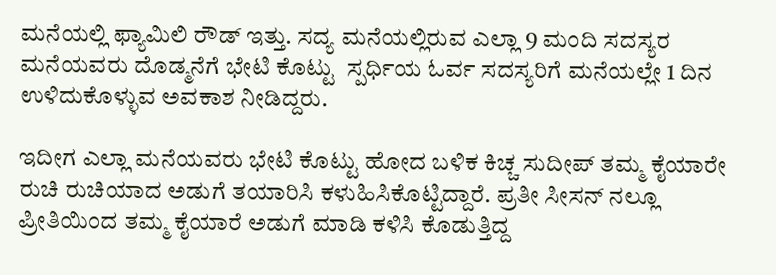ಮನೆಯಲ್ಲಿ ಫ್ಯಾಮಿಲಿ ರೌಡ್‌ ಇತ್ತು. ಸದ್ಯ ಮನೆಯಲ್ಲಿರುವ ಎಲ್ಲಾ 9 ಮಂದಿ ಸದಸ್ಯರ ಮನೆಯವರು ದೊಡ್ಮನೆಗೆ ಭೇಟಿ ಕೊಟ್ಟು  ಸ್ಪರ್ಧಿಯ ಓರ್ವ ಸದಸ್ಯರಿಗೆ ಮನೆಯಲ್ಲೇ 1 ದಿನ ಉಳಿದುಕೊಳ್ಳುವ ಅವಕಾಶ ನೀಡಿದ್ದರು.

ಇದೀಗ ಎಲ್ಲಾ ಮನೆಯವರು ಭೇಟಿ ಕೊಟ್ಟು ಹೋದ ಬಳಿಕ ಕಿಚ್ಚ ಸುದೀಪ್‌ ತಮ್ಮ ಕೈಯಾರೇ ರುಚಿ ರುಚಿಯಾದ ಅಡುಗೆ ತಯಾರಿಸಿ ಕಳುಹಿಸಿಕೊಟ್ಟಿದ್ದಾರೆ. ಪ್ರತೀ ಸೀಸನ್‌ ನಲ್ಲೂ ಪ್ರೀತಿಯಿಂದ ತಮ್ಮ ಕೈಯಾರೆ ಅಡುಗೆ ಮಾಡಿ ಕಳಿಸಿ ಕೊಡುತ್ತಿದ್ದ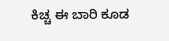ಕಿಚ್ಚ ಈ ಬಾರಿ ಕೂಡ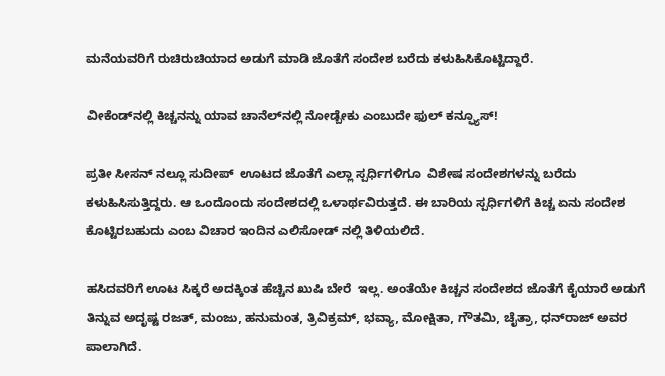ಮನೆಯವರಿಗೆ ರುಚಿರುಚಿಯಾದ ಅಡುಗೆ ಮಾಡಿ ಜೊತೆಗೆ ಸಂದೇಶ ಬರೆದು ಕಳುಹಿಸಿಕೊಟ್ಟಿದ್ದಾರೆ.

ವೀಕೆಂಡ್‌ನಲ್ಲಿ ಕಿಚ್ಚನನ್ನು ಯಾವ ಚಾನೆಲ್‌ನಲ್ಲಿ ನೋಡ್ಬೇಕು ಎಂಬುದೇ ಫುಲ್ ಕನ್ಫ್ಯೂಸ್!

ಪ್ರತೀ ಸೀಸನ್‌ ನಲ್ಲೂ ಸುದೀಪ್  ಊಟದ ಜೊತೆಗೆ ಎಲ್ಲಾ ಸ್ಪರ್ಧಿಗಳಿಗೂ  ವಿಶೇಷ ಸಂದೇಶಗಳನ್ನು ಬರೆದು ಕಳುಹಿಸಿಸುತ್ತಿದ್ದರು. ಆ ಒಂದೊಂದು ಸಂದೇಶದಲ್ಲಿ ಒಳಾರ್ಥವಿರುತ್ತದೆ. ಈ ಬಾರಿಯ ಸ್ಪರ್ಧಿಗಳಿಗೆ ಕಿಚ್ಚ ಏನು ಸಂದೇಶ ಕೊಟ್ಟಿರಬಹುದು ಎಂಬ ವಿಚಾರ ಇಂದಿನ ಎಲಿಸೋಡ್‌ ನಲ್ಲಿ ತಿಳಿಯಲಿದೆ.

ಹಸಿದವರಿಗೆ ಊಟ ಸಿಕ್ಕರೆ ಅದಕ್ಕಿಂತ ಹೆಚ್ಚಿನ ಖುಷಿ ಬೇರೆ  ಇಲ್ಲ. ಅಂತೆಯೇ ಕಿಚ್ಚನ ಸಂದೇಶದ ಜೊತೆಗೆ ಕೈಯಾರೆ ಅಡುಗೆ ತಿನ್ನುವ ಅದೃಷ್ಟ ರಜತ್‌, ಮಂಜು, ಹನುಮಂತ, ತ್ರಿವಿಕ್ರಮ್, ಭವ್ಯಾ, ಮೋಕ್ಷಿತಾ, ಗೌತಮಿ, ಚೈತ್ರಾ, ಧನ್‌ರಾಜ್‌ ಅವರ ಪಾಲಾಗಿದೆ.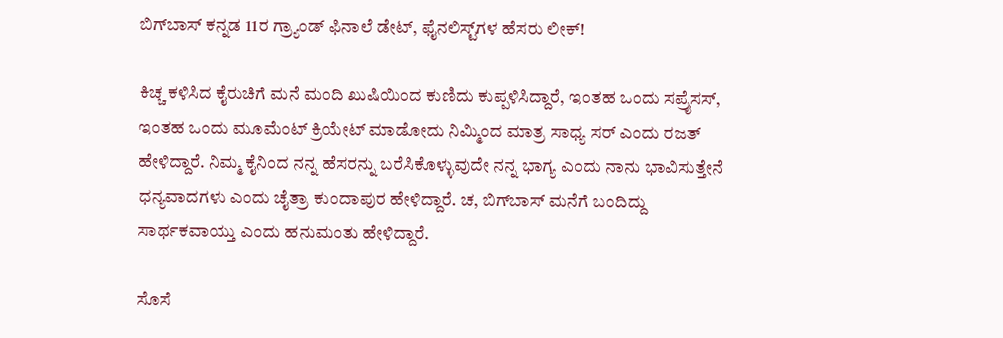ಬಿಗ್‌ಬಾಸ್‌ ಕನ್ನಡ 11ರ ಗ್ರ್ಯಾಂಡ್‌ ಫಿನಾಲೆ ಡೇಟ್‌, ಫೈನಲಿಸ್ಟ್‌ಗಳ ಹೆಸರು ಲೀಕ್‌!

ಕಿಚ್ಚ ಕಳಿಸಿದ ಕೈರುಚಿಗೆ ಮನೆ ಮಂದಿ ಖುಷಿಯಿಂದ ಕುಣಿದು ಕುಪ್ಪಳಿಸಿದ್ದಾರೆ, ಇಂತಹ ಒಂದು ಸಪ್ರೈಸಸ್‌, ಇಂತಹ ಒಂದು ಮೂಮೆಂಟ್‌ ಕ್ರಿಯೇಟ್‌ ಮಾಡೋದು ನಿಮ್ಮಿಂದ ಮಾತ್ರ ಸಾಧ್ಯ ಸರ್‌ ಎಂದು ರಜತ್‌ ಹೇಳಿದ್ದಾರೆ. ನಿಮ್ಮ ಕೈನಿಂದ ನನ್ನ ಹೆಸರನ್ನು ಬರೆಸಿಕೊಳ್ಳುವುದೇ ನನ್ನ ಭಾಗ್ಯ ಎಂದು ನಾನು ಭಾವಿಸುತ್ತೇನೆ ಧನ್ಯವಾದಗಳು ಎಂದು ಚೈತ್ರಾ ಕುಂದಾಪುರ ಹೇಳಿದ್ದಾರೆ. ಚ, ಬಿಗ್‌ಬಾಸ್‌ ಮನೆಗೆ ಬಂದಿದ್ದು ಸಾರ್ಥಕವಾಯ್ತು ಎಂದು ಹನುಮಂತು ಹೇಳಿದ್ದಾರೆ.

ಸೊಸೆ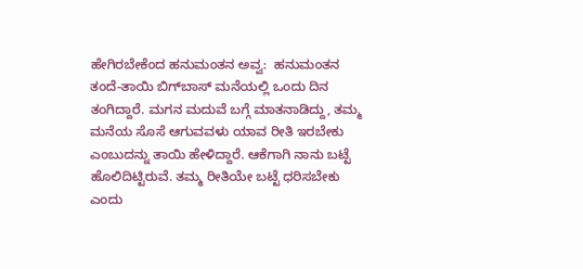ಹೇಗಿರಬೇಕೆಂದ ಹನುಮಂತನ ಅವ್ವ:  ಹನುಮಂತನ ತಂದೆ-ತಾಯಿ ಬಿಗ್‌ಬಾಸ್‌ ಮನೆಯಲ್ಲಿ ಒಂದು ದಿನ ತಂಗಿದ್ದಾರೆ. ಮಗನ ಮದುವೆ ಬಗ್ಗೆ ಮಾತನಾಡಿದ್ದು, ತಮ್ಮ ಮನೆಯ ಸೊಸೆ ಆಗುವವಳು ಯಾವ ರೀತಿ ಇರಬೇಕು ಎಂಬುದನ್ನು ತಾಯಿ ಹೇಳಿದ್ದಾರೆ. ಆಕೆಗಾಗಿ ನಾನು ಬಟ್ಟೆ ಹೊಲಿದಿಟ್ಟಿರುವೆ. ತಮ್ಮ ರೀತಿಯೇ ಬಟ್ಟೆ ಧರಿಸಬೇಕು ಎಂದು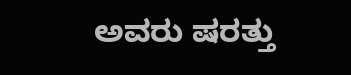ಅವರು ಷರತ್ತು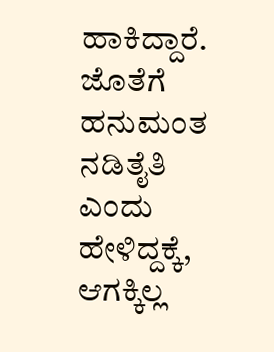ಹಾಕಿದ್ದಾರೆ. ಜೊತೆಗೆ ಹನುಮಂತ ನಡಿತೈತಿ ಎಂದು ಹೇಳಿದ್ದಕ್ಕೆ, ಆಗಕ್ಕಿಲ್ಲ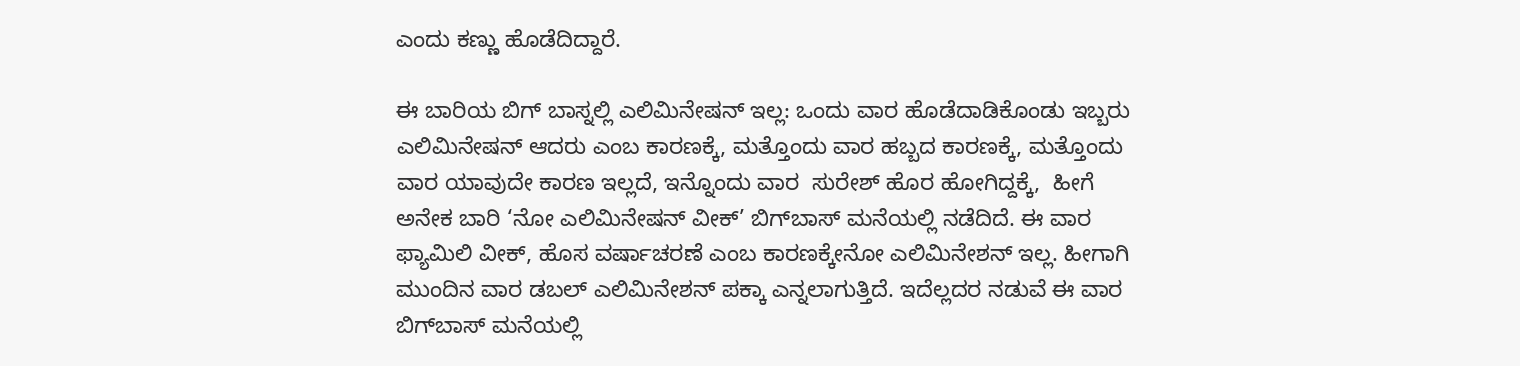ಎಂದು ಕಣ್ಣು ಹೊಡೆದಿದ್ದಾರೆ.

ಈ ಬಾರಿಯ ಬಿಗ್ ಬಾಸ್ನಲ್ಲಿ ಎಲಿಮಿನೇಷನ್ ಇಲ್ಲ: ಒಂದು ವಾರ ಹೊಡೆದಾಡಿಕೊಂಡು ಇಬ್ಬರು ಎಲಿಮಿನೇಷನ್ ಆದರು ಎಂಬ ಕಾರಣಕ್ಕೆ, ಮತ್ತೊಂದು ವಾರ ಹಬ್ಬದ ಕಾರಣಕ್ಕೆ, ಮತ್ತೊಂದು ವಾರ ಯಾವುದೇ ಕಾರಣ ಇಲ್ಲದೆ, ಇನ್ನೊಂದು ವಾರ  ಸುರೇಶ್ ಹೊರ ಹೋಗಿದ್ದಕ್ಕೆ,  ಹೀಗೆ ಅನೇಕ ಬಾರಿ ‘ನೋ ಎಲಿಮಿನೇಷನ್ ವೀಕ್’ ಬಿಗ್‌ಬಾಸ್‌ ಮನೆಯಲ್ಲಿ ನಡೆದಿದೆ. ಈ ವಾರ ಫ್ಯಾಮಿಲಿ ವೀಕ್‌, ಹೊಸ ವರ್ಷಾಚರಣೆ ಎಂಬ ಕಾರಣಕ್ಕೇನೋ ಎಲಿಮಿನೇಶನ್‌ ಇಲ್ಲ. ಹೀಗಾಗಿ ಮುಂದಿನ ವಾರ ಡಬಲ್‌ ಎಲಿಮಿನೇಶನ್‌ ಪಕ್ಕಾ ಎನ್ನಲಾಗುತ್ತಿದೆ. ಇದೆಲ್ಲದರ ನಡುವೆ ಈ ವಾರ ಬಿಗ್‌ಬಾಸ್‌ ಮನೆಯಲ್ಲಿ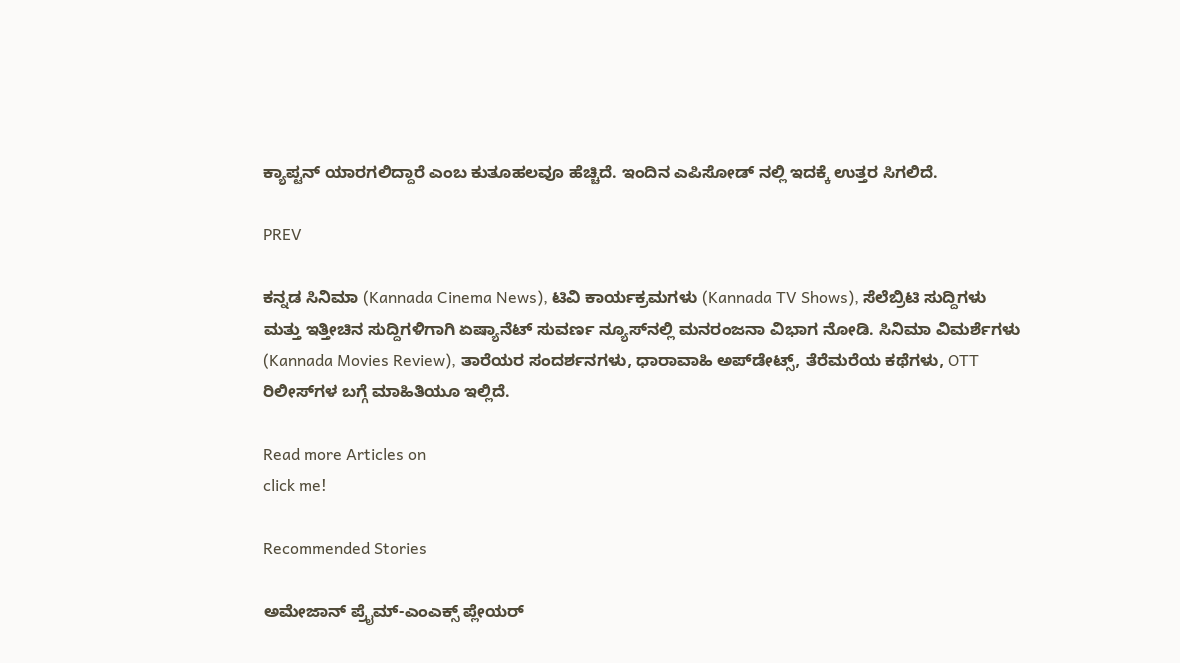ಕ್ಯಾಪ್ಟನ್‌ ಯಾರಗಲಿದ್ದಾರೆ ಎಂಬ ಕುತೂಹಲವೂ ಹೆಚ್ಚಿದೆ. ಇಂದಿನ ಎಪಿಸೋಡ್‌ ನಲ್ಲಿ ಇದಕ್ಕೆ ಉತ್ತರ ಸಿಗಲಿದೆ.

PREV

ಕನ್ನಡ ಸಿನಿಮಾ (Kannada Cinema News), ಟಿವಿ ಕಾರ್ಯಕ್ರಮಗಳು (Kannada TV Shows), ಸೆಲೆಬ್ರಿಟಿ ಸುದ್ದಿಗಳು ಮತ್ತು ಇತ್ತೀಚಿನ ಸುದ್ದಿಗಳಿಗಾಗಿ ಏಷ್ಯಾನೆಟ್ ಸುವರ್ಣ ನ್ಯೂಸ್‌ನಲ್ಲಿ ಮನರಂಜನಾ ವಿಭಾಗ ನೋಡಿ. ಸಿನಿಮಾ ವಿಮರ್ಶೆಗಳು (Kannada Movies Review), ತಾರೆಯರ ಸಂದರ್ಶನಗಳು, ಧಾರಾವಾಹಿ ಅಪ್‌ಡೇಟ್ಸ್‌, ತೆರೆಮರೆಯ ಕಥೆಗಳು, OTT ರಿಲೀಸ್‌ಗಳ ಬಗ್ಗೆ ಮಾಹಿತಿಯೂ ಇಲ್ಲಿದೆ.

Read more Articles on
click me!

Recommended Stories

ಅಮೇಜಾನ್ ಪ್ರೈಮ್-ಎಂಎಕ್ಸ್ ಪ್ಲೇಯರ್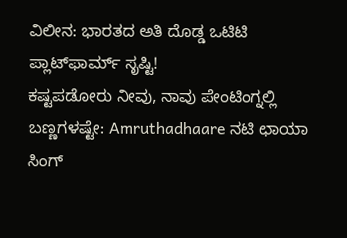ವಿಲೀನ: ಭಾರತದ ಅತಿ ದೊಡ್ಡ ಒಟಿಟಿ ಪ್ಲಾಟ್‌ಫಾರ್ಮ್ ಸೃಷ್ಟಿ!
ಕಷ್ಟಪಡೋರು ನೀವು, ನಾವು ಪೇಂಟಿಂಗ್ನಲ್ಲಿ ಬಣ್ಣಗಳಷ್ಟೇ: Amruthadhaare ನಟಿ ಛಾಯಾ ಸಿಂಗ್